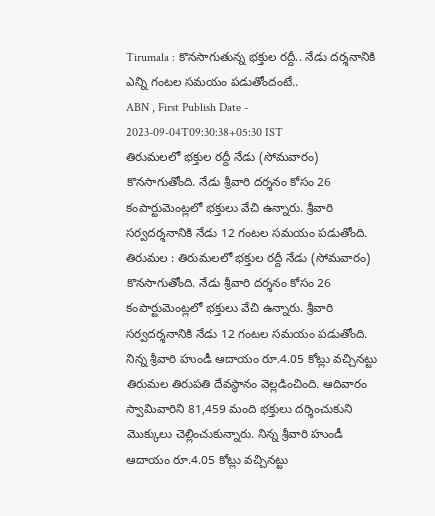Tirumala : కొనసాగుతున్న భక్తుల రద్దీ.. నేడు దర్శనానికి ఎన్ని గంటల సమయం పడుతోందంటే..
ABN , First Publish Date - 2023-09-04T09:30:38+05:30 IST
తిరుమలలో భక్తుల రద్దీ నేడు (సోమవారం) కొనసాగుతోంది. నేడు శ్రీవారి దర్శనం కోసం 26 కంపార్టుమెంట్లలో భక్తులు వేచి ఉన్నారు. శ్రీవారి సర్వదర్శనానికి నేడు 12 గంటల సమయం పడుతోంది.
తిరుమల : తిరుమలలో భక్తుల రద్దీ నేడు (సోమవారం) కొనసాగుతోంది. నేడు శ్రీవారి దర్శనం కోసం 26 కంపార్టుమెంట్లలో భక్తులు వేచి ఉన్నారు. శ్రీవారి సర్వదర్శనానికి నేడు 12 గంటల సమయం పడుతోంది. నిన్న శ్రీవారి హుండీ ఆదాయం రూ.4.05 కోట్లు వచ్చినట్టు తిరుమల తిరుపతి దేవస్థానం వెల్లడించింది. ఆదివారం స్వామివారిని 81,459 మంది భక్తులు దర్శించుకుని మొక్కులు చెల్లించుకున్నారు. నిన్న శ్రీవారి హుండీ ఆదాయం రూ.4.05 కోట్లు వచ్చినట్టు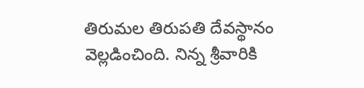తిరుమల తిరుపతి దేవస్థానం వెల్లడించింది. నిన్న శ్రీవారికి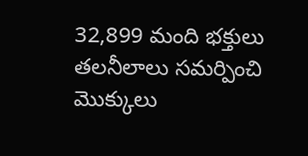32,899 మంది భక్తులు తలనీలాలు సమర్పించి మొక్కులు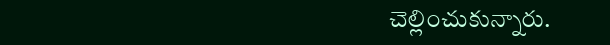చెల్లించుకున్నారు.